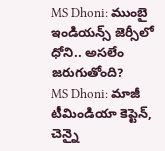MS Dhoni: ముంబై ఇండియన్స్ జెర్సీలో ధోని.. అసలేం జరుగుతోంది?
MS Dhoni: మాజీ టీమిండియా కెప్టెన్, చెన్నై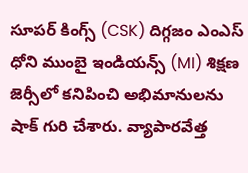సూపర్ కింగ్స్ (CSK) దిగ్గజం ఎంఎస్ ధోని ముంబై ఇండియన్స్ (MI) శిక్షణ జెర్సీలో కనిపించి అభిమానులను షాక్ గురి చేశారు. వ్యాపారవేత్త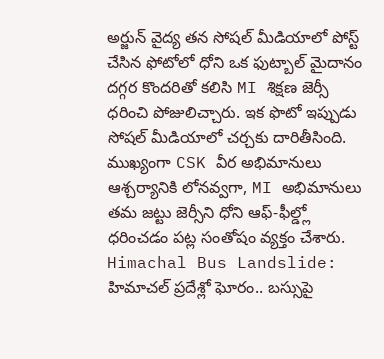అర్జున్ వైద్య తన సోషల్ మీడియాలో పోస్ట్ చేసిన ఫోటోలో ధోని ఒక ఫుట్బాల్ మైదానం దగ్గర కొందరితో కలిసి MI శిక్షణ జెర్సీ ధరించి పోజులిచ్చారు. ఇక ఫొటో ఇప్పుడు సోషల్ మీడియాలో చర్చకు దారితీసింది. ముఖ్యంగా CSK వీర అభిమానులు ఆశ్చర్యానికి లోనవ్వగా, MI అభిమానులు తమ జట్టు జెర్సీని ధోని ఆఫ్-ఫీల్డ్లో ధరించడం పట్ల సంతోషం వ్యక్తం చేశారు.
Himachal Bus Landslide: హిమాచల్ ప్రదేశ్లో ఘోరం.. బస్సుపై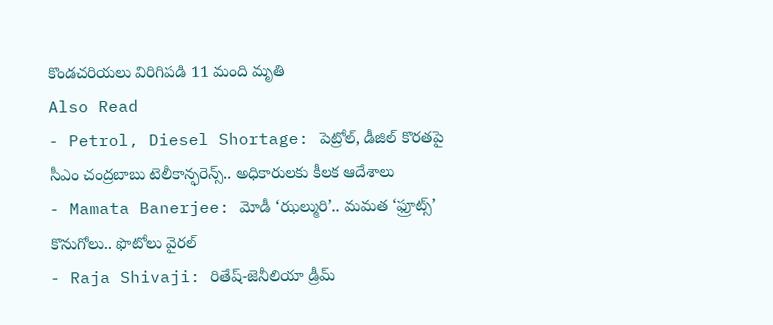కొండచరియలు విరిగిపడి 11 మంది మృతి
Also Read
- Petrol, Diesel Shortage: పెట్రోల్, డీజిల్ కొరతపై సీఎం చంద్రబాబు టెలీకాన్ఫరెన్స్.. అధికారులకు కీలక ఆదేశాలు
- Mamata Banerjee: మోడీ ‘ఝల్మురి’.. మమత ‘ఫ్రూట్స్’ కొనుగోలు.. ఫొటోలు వైరల్
- Raja Shivaji: రితేష్-జెనీలియా డ్రీమ్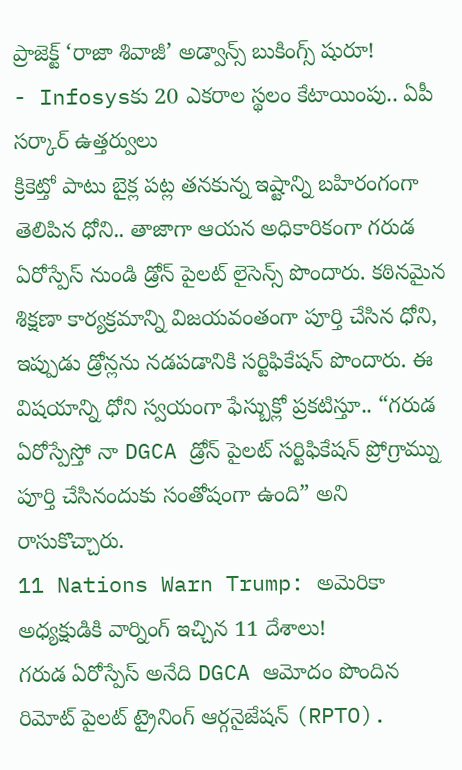ప్రాజెక్ట్ ‘రాజా శివాజీ’ అడ్వాన్స్ బుకింగ్స్ షురూ!
- Infosysకు 20 ఎకరాల స్థలం కేటాయింపు.. ఏపీ సర్కార్ ఉత్తర్వులు
క్రికెట్తో పాటు బైక్ల పట్ల తనకున్న ఇష్టాన్ని బహిరంగంగా తెలిపిన ధోని.. తాజాగా ఆయన అధికారికంగా గరుడ ఏరోస్పేస్ నుండి డ్రోన్ పైలట్ లైసెన్స్ పొందారు. కఠినమైన శిక్షణా కార్యక్రమాన్ని విజయవంతంగా పూర్తి చేసిన ధోని, ఇప్పుడు డ్రోన్లను నడపడానికి సర్టిఫికేషన్ పొందారు. ఈ విషయాన్ని ధోని స్వయంగా ఫేస్బుక్లో ప్రకటిస్తూ.. “గరుడ ఏరోస్పేస్తో నా DGCA డ్రోన్ పైలట్ సర్టిఫికేషన్ ప్రోగ్రామ్ను పూర్తి చేసినందుకు సంతోషంగా ఉంది” అని రాసుకొచ్చారు.
11 Nations Warn Trump: అమెరికా అధ్యక్షుడికి వార్నింగ్ ఇచ్చిన 11 దేశాలు!
గరుడ ఏరోస్పేస్ అనేది DGCA ఆమోదం పొందిన రిమోట్ పైలట్ ట్రైనింగ్ ఆర్గనైజేషన్ (RPTO).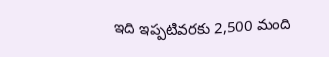ఇది ఇప్పటివరకు 2,500 మంది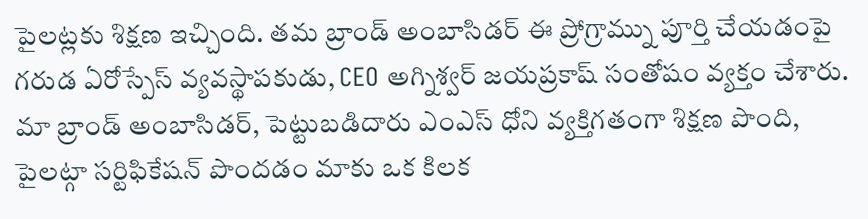పైలట్లకు శిక్షణ ఇచ్చింది. తమ బ్రాండ్ అంబాసిడర్ ఈ ప్రోగ్రామ్ను పూర్తి చేయడంపై గరుడ ఏరోస్పేస్ వ్యవస్థాపకుడు, CEO అగ్నిశ్వర్ జయప్రకాష్ సంతోషం వ్యక్తం చేశారు. మా బ్రాండ్ అంబాసిడర్, పెట్టుబడిదారు ఎంఎస్ ధోని వ్యక్తిగతంగా శిక్షణ పొంది, పైలట్గా సర్టిఫికేషన్ పొందడం మాకు ఒక కిలక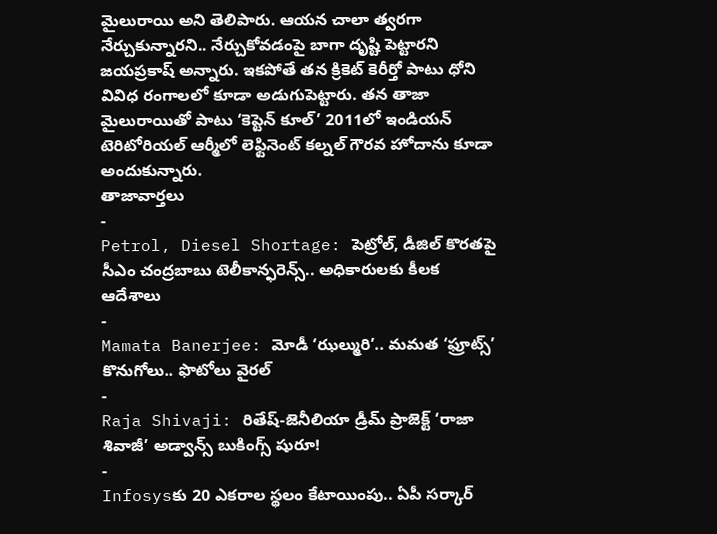మైలురాయి అని తెలిపారు. ఆయన చాలా త్వరగా నేర్చుకున్నారని.. నేర్చుకోవడంపై బాగా దృష్టి పెట్టారని జయప్రకాష్ అన్నారు. ఇకపోతే తన క్రికెట్ కెరీర్తో పాటు ధోని వివిధ రంగాలలో కూడా అడుగుపెట్టారు. తన తాజా మైలురాయితో పాటు ‘కెప్టెన్ కూల్’ 2011లో ఇండియన్ టెరిటోరియల్ ఆర్మీలో లెఫ్టినెంట్ కల్నల్ గౌరవ హోదాను కూడా అందుకున్నారు.
తాజావార్తలు
-
Petrol, Diesel Shortage: పెట్రోల్, డీజిల్ కొరతపై సీఎం చంద్రబాబు టెలీకాన్ఫరెన్స్.. అధికారులకు కీలక ఆదేశాలు
-
Mamata Banerjee: మోడీ ‘ఝల్మురి’.. మమత ‘ఫ్రూట్స్’ కొనుగోలు.. ఫొటోలు వైరల్
-
Raja Shivaji: రితేష్-జెనీలియా డ్రీమ్ ప్రాజెక్ట్ ‘రాజా శివాజీ’ అడ్వాన్స్ బుకింగ్స్ షురూ!
-
Infosysకు 20 ఎకరాల స్థలం కేటాయింపు.. ఏపీ సర్కార్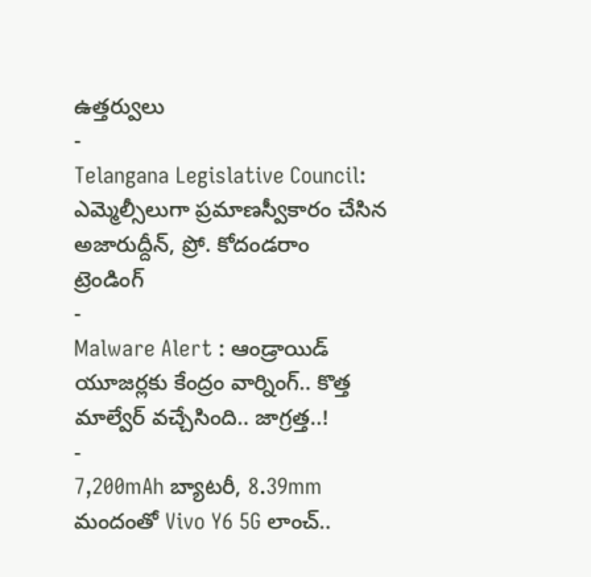ఉత్తర్వులు
-
Telangana Legislative Council: ఎమ్మెల్సీలుగా ప్రమాణస్వీకారం చేసిన అజారుద్దీన్, ప్రో. కోదండరాం
ట్రెండింగ్
-
Malware Alert : ఆండ్రాయిడ్ యూజర్లకు కేంద్రం వార్నింగ్.. కొత్త మాల్వేర్ వచ్చేసింది.. జాగ్రత్త..!
-
7,200mAh బ్యాటరీ, 8.39mm మందంతో Vivo Y6 5G లాంచ్..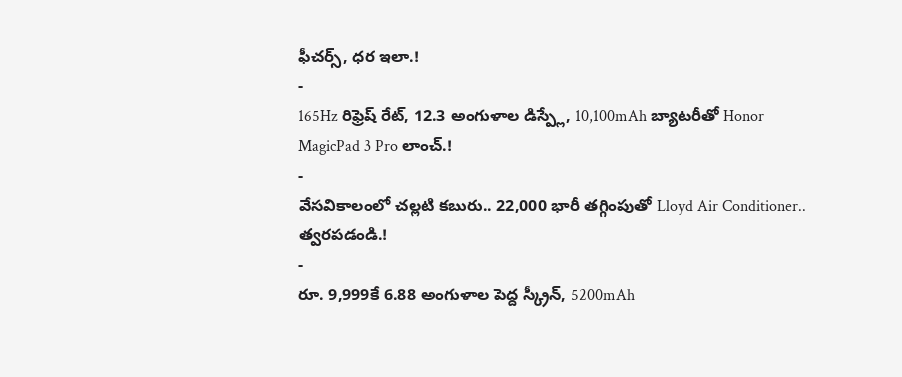ఫీచర్స్, ధర ఇలా.!
-
165Hz రిఫ్రెష్ రేట్, 12.3 అంగుళాల డిస్ప్లే, 10,100mAh బ్యాటరీతో Honor MagicPad 3 Pro లాంచ్.!
-
వేసవికాలంలో చల్లటి కబురు.. 22,000 భారీ తగ్గింపుతో Lloyd Air Conditioner.. త్వరపడండి.!
-
రూ. 9,999కే 6.88 అంగుళాల పెద్ద స్క్రీన్, 5200mAh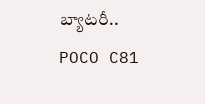బ్యాటరీ.. POCO C81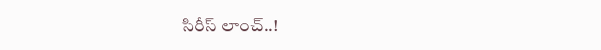సిరీస్ లాంచ్..!